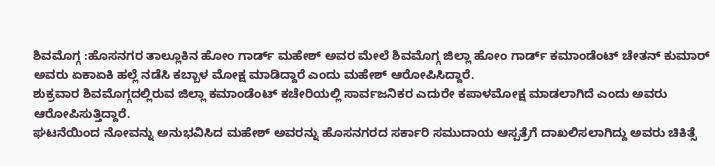ಶಿವಮೊಗ್ಗ :ಹೊಸನಗರ ತಾಲ್ಲೂಕಿನ ಹೋಂ ಗಾರ್ಡ್ ಮಹೇಶ್ ಅವರ ಮೇಲೆ ಶಿವಮೊಗ್ಗ ಜಿಲ್ಲಾ ಹೋಂ ಗಾರ್ಡ್ ಕಮಾಂಡೆಂಟ್ ಚೇತನ್ ಕುಮಾರ್ ಅವರು ಏಕಾಏಕಿ ಹಲ್ಲೆ ನಡೆಸಿ ಕಬ್ಬಾಳ ಮೋಕ್ಷ ಮಾಡಿದ್ದಾರೆ ಎಂದು ಮಹೇಶ್ ಆರೋಪಿಸಿದ್ದಾರೆ.
ಶುಕ್ರವಾರ ಶಿವಮೊಗ್ಗದಲ್ಲಿರುವ ಜಿಲ್ಲಾ ಕಮಾಂಡೆಂಟ್ ಕಚೇರಿಯಲ್ಲಿ ಸಾರ್ವಜನಿಕರ ಎದುರೇ ಕಪಾಳಮೋಕ್ಷ ಮಾಡಲಾಗಿದೆ ಎಂದು ಅವರು ಆರೋಪಿಸುತ್ತಿದ್ದಾರೆ.
ಘಟನೆಯಿಂದ ನೋವನ್ನು ಅನುಭವಿಸಿದ ಮಹೇಶ್ ಅವರನ್ನು ಹೊಸನಗರದ ಸರ್ಕಾರಿ ಸಮುದಾಯ ಆಸ್ಪತ್ರೆಗೆ ದಾಖಲಿಸಲಾಗಿದ್ದು ಅವರು ಚಿಕಿತ್ಸೆ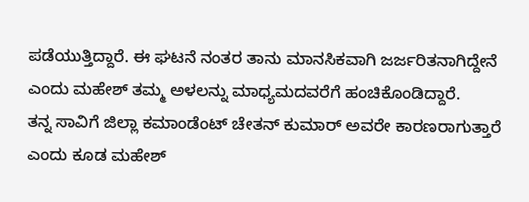ಪಡೆಯುತ್ತಿದ್ದಾರೆ. ಈ ಘಟನೆ ನಂತರ ತಾನು ಮಾನಸಿಕವಾಗಿ ಜರ್ಜರಿತನಾಗಿದ್ದೇನೆ ಎಂದು ಮಹೇಶ್ ತಮ್ಮ ಅಳಲನ್ನು ಮಾಧ್ಯಮದವರೆಗೆ ಹಂಚಿಕೊಂಡಿದ್ದಾರೆ.
ತನ್ನ ಸಾವಿಗೆ ಜಿಲ್ಲಾ ಕಮಾಂಡೆಂಟ್ ಚೇತನ್ ಕುಮಾರ್ ಅವರೇ ಕಾರಣರಾಗುತ್ತಾರೆ ಎಂದು ಕೂಡ ಮಹೇಶ್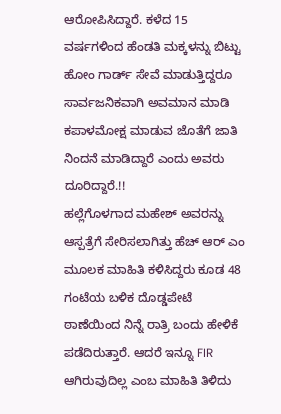ಆರೋಪಿಸಿದ್ದಾರೆ. ಕಳೆದ 15 ವರ್ಷಗಳಿಂದ ಹೆಂಡತಿ ಮಕ್ಕಳನ್ನು ಬಿಟ್ಟು ಹೋಂ ಗಾರ್ಡ್ ಸೇವೆ ಮಾಡುತ್ತಿದ್ದರೂ ಸಾರ್ವಜನಿಕವಾಗಿ ಅವಮಾನ ಮಾಡಿ ಕಪಾಳಮೋಕ್ಷ ಮಾಡುವ ಜೊತೆಗೆ ಜಾತಿ ನಿಂದನೆ ಮಾಡಿದ್ದಾರೆ ಎಂದು ಅವರು ದೂರಿದ್ದಾರೆ.!!
ಹಲ್ಲೆಗೊಳಗಾದ ಮಹೇಶ್ ಅವರನ್ನು ಆಸ್ಪತ್ರೆಗೆ ಸೇರಿಸಲಾಗಿತ್ತು ಹೆಚ್ ಆರ್ ಎಂ ಮೂಲಕ ಮಾಹಿತಿ ಕಳಿಸಿದ್ದರು ಕೂಡ 48 ಗಂಟೆಯ ಬಳಿಕ ದೊಡ್ಡಪೇಟೆ ಠಾಣೆಯಿಂದ ನಿನ್ನೆ ರಾತ್ರಿ ಬಂದು ಹೇಳಿಕೆ ಪಡೆದಿರುತ್ತಾರೆ. ಆದರೆ ಇನ್ನೂ FIR ಆಗಿರುವುದಿಲ್ಲ ಎಂಬ ಮಾಹಿತಿ ತಿಳಿದು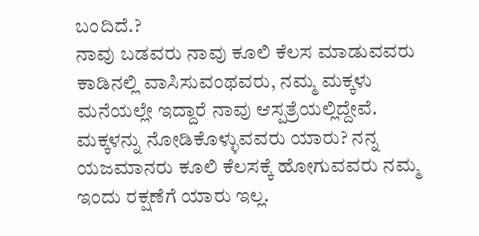ಬಂದಿದೆ.?
ನಾವು ಬಡವರು ನಾವು ಕೂಲಿ ಕೆಲಸ ಮಾಡುವವರು ಕಾಡಿನಲ್ಲಿ ವಾಸಿಸುವಂಥವರು, ನಮ್ಮ ಮಕ್ಕಳು ಮನೆಯಲ್ಲೇ ಇದ್ದಾರೆ ನಾವು ಆಸ್ಪತ್ರೆಯಲ್ಲಿದ್ದೇವೆ. ಮಕ್ಕಳನ್ನು ನೋಡಿಕೊಳ್ಳುವವರು ಯಾರು? ನನ್ನ ಯಜಮಾನರು ಕೂಲಿ ಕೆಲಸಕ್ಕೆ ಹೋಗುವವರು ನಮ್ಮ ಇಂದು ರಕ್ಷಣೆಗೆ ಯಾರು ಇಲ್ಲ.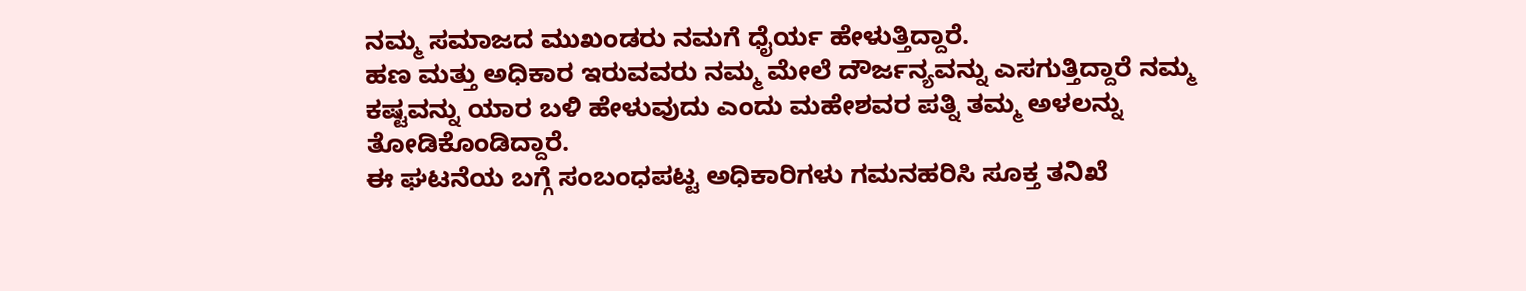ನಮ್ಮ ಸಮಾಜದ ಮುಖಂಡರು ನಮಗೆ ಧೈರ್ಯ ಹೇಳುತ್ತಿದ್ದಾರೆ.
ಹಣ ಮತ್ತು ಅಧಿಕಾರ ಇರುವವರು ನಮ್ಮ ಮೇಲೆ ದೌರ್ಜನ್ಯವನ್ನು ಎಸಗುತ್ತಿದ್ದಾರೆ ನಮ್ಮ ಕಷ್ಟವನ್ನು ಯಾರ ಬಳಿ ಹೇಳುವುದು ಎಂದು ಮಹೇಶವರ ಪತ್ನಿ ತಮ್ಮ ಅಳಲನ್ನು ತೋಡಿಕೊಂಡಿದ್ದಾರೆ.
ಈ ಘಟನೆಯ ಬಗ್ಗೆ ಸಂಬಂಧಪಟ್ಟ ಅಧಿಕಾರಿಗಳು ಗಮನಹರಿಸಿ ಸೂಕ್ತ ತನಿಖೆ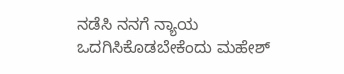ನಡೆಸಿ ನನಗೆ ನ್ಯಾಯ ಒದಗಿಸಿಕೊಡಬೇಕೆಂದು ಮಹೇಶ್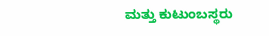ಮತ್ತು ಕುಟುಂಬಸ್ಥರು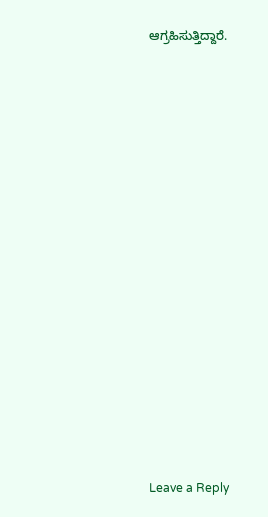ಆಗ್ರಹಿಸುತ್ತಿದ್ದಾರೆ.
















Leave a Reply